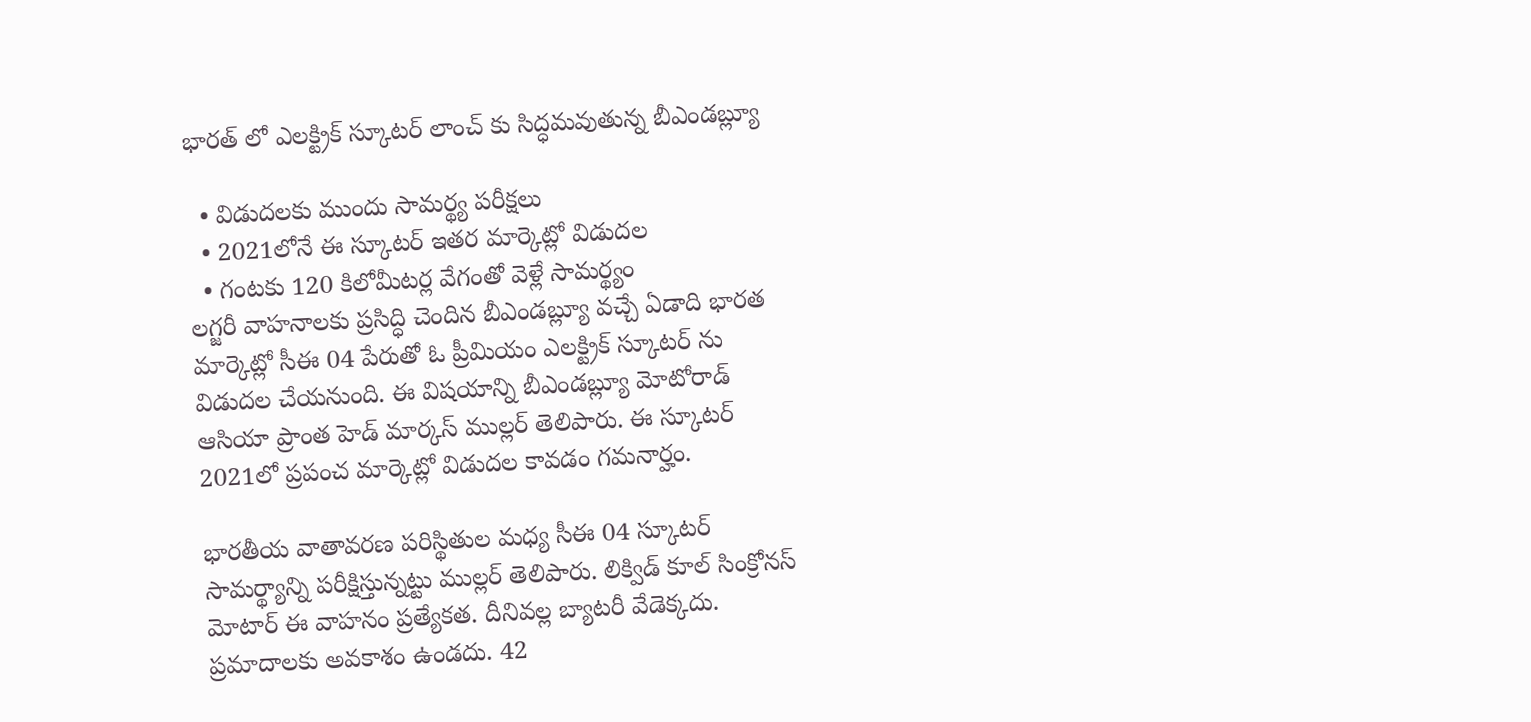భారత్ లో ఎలక్ట్రిక్ స్కూటర్ లాంచ్ కు సిద్ధమవుతున్న బీఎండబ్ల్యూ

  • విడుదలకు ముందు సామర్థ్య పరీక్షలు
  • 2021లోనే ఈ స్కూటర్ ఇతర మార్కెట్లో విడుదల
  • గంటకు 120 కిలోమీటర్ల వేగంతో వెళ్లే సామర్థ్యం
లగ్జరీ వాహనాలకు ప్రసిద్ధి చెందిన బీఎండబ్ల్యూ వచ్చే ఏడాది భారత మార్కెట్లో సీఈ 04 పేరుతో ఓ ప్రీమియం ఎలక్ట్రిక్ స్కూటర్ ను విడుదల చేయనుంది. ఈ విషయాన్ని బీఎండబ్ల్యూ మోటోరాడ్ ఆసియా ప్రాంత హెడ్ మార్కస్ ముల్లర్ తెలిపారు. ఈ స్కూటర్ 2021లో ప్రపంచ మార్కెట్లో విడుదల కావడం గమనార్హం.

భారతీయ వాతావరణ పరిస్థితుల మధ్య సీఈ 04 స్కూటర్ సామర్థ్యాన్ని పరీక్షిస్తున్నట్టు ముల్లర్ తెలిపారు. లిక్విడ్ కూల్ సింక్రోనస్ మోటార్ ఈ వాహనం ప్రత్యేకత. దీనివల్ల బ్యాటరీ వేడెక్కదు. ప్రమాదాలకు అవకాశం ఉండదు. 42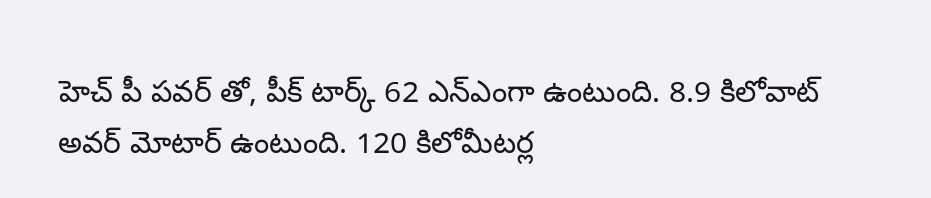హెచ్ పీ పవర్ తో, పీక్ టార్క్ 62 ఎన్ఎంగా ఉంటుంది. 8.9 కిలోవాట్ అవర్ మోటార్ ఉంటుంది. 120 కిలోమీటర్ల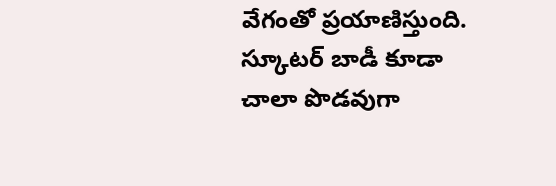వేగంతో ప్రయాణిస్తుంది. స్కూటర్ బాడీ కూడా చాలా పొడవుగా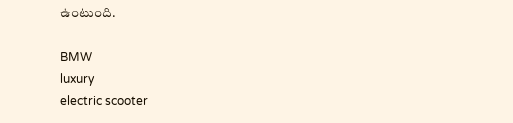ఉంటుంది.

BMW
luxury
electric scooter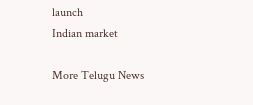launch
Indian market

More Telugu News